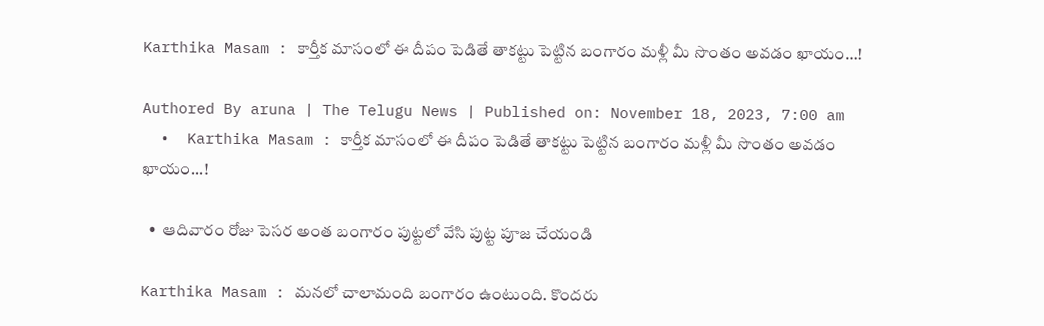Karthika Masam : కార్తీక మాసంలో ఈ దీపం పెడితే తాకట్టు పెట్టిన బంగారం మళ్లీ మీ సొంతం అవడం ఖాయం…!

Authored By aruna | The Telugu News | Published on: November 18, 2023, 7:00 am
  •  Karthika Masam : కార్తీక మాసంలో ఈ దీపం పెడితే తాకట్టు పెట్టిన బంగారం మళ్లీ మీ సొంతం అవడం ఖాయం...!

  •  ఆదివారం రోజు పెసర అంత బంగారం పుట్టలో వేసి పుట్ట పూజ చేయండి

Karthika Masam : మనలో చాలామంది బంగారం ఉంటుంది. కొందరు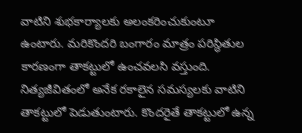వాటిని శుభకార్యాలకు అలంకరించుకుంటూ ఉంటారు. మరికొందరి బంగారం మాత్రం పరిస్థితుల కారణంగా తాకట్టులో ఉంచవలసి వస్తుంది. నిత్యజీవితంలో అనేక రకాలైన సమస్యలకు వాటిని తాకట్టులో పెడుతుంటారు. కొందరైతే తాకట్టులో ఉన్న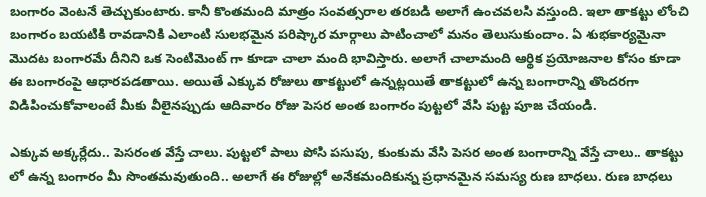బంగారం వెంటనే తెచ్చుకుంటారు. కానీ కొంతమంది మాత్రం సంవత్సరాల తరబడి అలాగే ఉంచవలసి వస్తుంది. ఇలా తాకట్టు లోంచి బంగారం బయటికి రావడానికి ఎలాంటి సులభమైన పరిష్కార మార్గాలు పాటించాలో మనం తెలుసుకుందాం. ఏ శుభకార్యమైనా మొదట బంగారమే దీనిని ఒక సెంటిమెంట్ గా కూడా చాలా మంది భావిస్తారు. అలాగే చాలామంది ఆర్థిక ప్రయోజనాల కోసం కూడా ఈ బంగారంపై ఆధారపడతాయి. అయితే ఎక్కువ రోజులు తాకట్టులో ఉన్నట్లయితే తాకట్టులో ఉన్న బంగారాన్ని తొందరగా విడిపించుకోవాలంటే మీకు వీలైనప్పుడు ఆదివారం రోజు పెసర అంత బంగారం పుట్టలో వేసి పుట్ట పూజ చేయండి.

ఎక్కువ అక్కర్లేదు.. పెసరంత వేస్తే చాలు. పుట్టలో పాలు పోసి పసుపు, కుంకుమ వేసి పెసర అంత బంగారాన్ని వేస్తే చాలు.. తాకట్టు లో ఉన్న బంగారం మీ సొంతమవుతుంది.. అలాగే ఈ రోజుల్లో అనేకమందికున్న ప్రధానమైన సమస్య రుణ బాధలు. రుణ బాధలు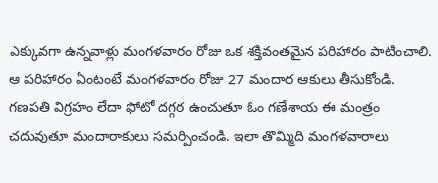ఎక్కువగా ఉన్నవాళ్లు మంగళవారం రోజు ఒక శక్తివంతమైన పరిహారం పాటించాలి. ఆ పరిహారం ఏంటంటే మంగళవారం రోజు 27 మందార ఆకులు తీసుకోండి. గణపతి విగ్రహం లేదా ఫోటో దగ్గర ఉంచుతూ ఓం గణేశాయ ఈ మంత్రం చదువుతూ మందారాకులు సమర్పించండి. ఇలా తొమ్మిది మంగళవారాలు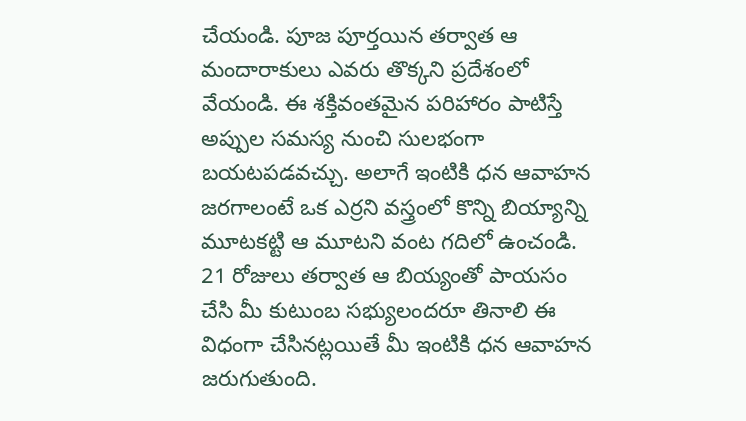చేయండి. పూజ పూర్తయిన తర్వాత ఆ మందారాకులు ఎవరు తొక్కని ప్రదేశంలో వేయండి. ఈ శక్తివంతమైన పరిహారం పాటిస్తే అప్పుల సమస్య నుంచి సులభంగా బయటపడవచ్చు. అలాగే ఇంటికి ధన ఆవాహన జరగాలంటే ఒక ఎర్రని వస్త్రంలో కొన్ని బియ్యాన్ని మూటకట్టి ఆ మూటని వంట గదిలో ఉంచండి. 21 రోజులు తర్వాత ఆ బియ్యంతో పాయసం చేసి మీ కుటుంబ సభ్యులందరూ తినాలి ఈ విధంగా చేసినట్లయితే మీ ఇంటికి ధన ఆవాహన జరుగుతుంది.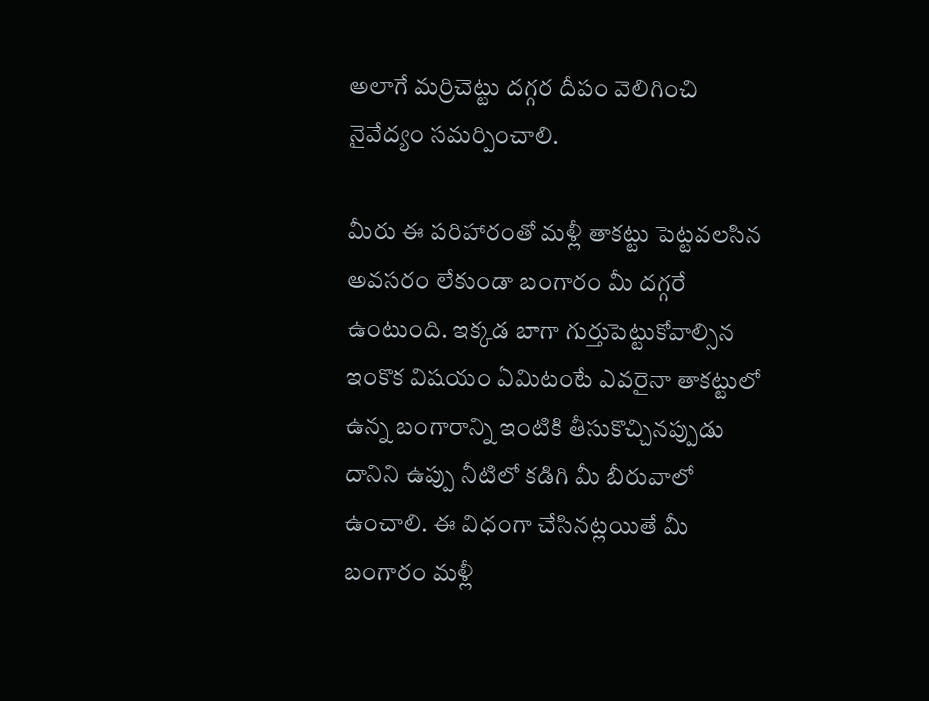అలాగే మర్రిచెట్టు దగ్గర దీపం వెలిగించి నైవేద్యం సమర్పించాలి.

మీరు ఈ పరిహారంతో మళ్లీ తాకట్టు పెట్టవలసిన అవసరం లేకుండా బంగారం మీ దగ్గరే ఉంటుంది. ఇక్కడ బాగా గుర్తుపెట్టుకోవాల్సిన ఇంకొక విషయం ఏమిటంటే ఎవరైనా తాకట్టులో ఉన్న బంగారాన్ని ఇంటికి తీసుకొచ్చినప్పుడు దానిని ఉప్పు నీటిలో కడిగి మీ బీరువాలో ఉంచాలి. ఈ విధంగా చేసినట్లయితే మీ బంగారం మళ్లీ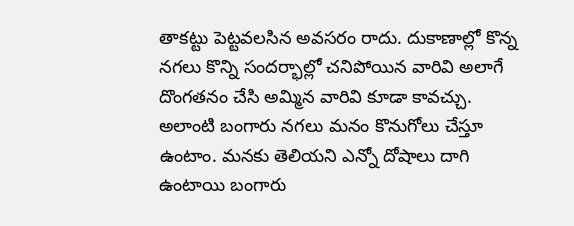తాకట్టు పెట్టవలసిన అవసరం రాదు. దుకాణాల్లో కొన్న నగలు కొన్ని సందర్భాల్లో చనిపోయిన వారివి అలాగే దొంగతనం చేసి అమ్మిన వారివి కూడా కావచ్చు. అలాంటి బంగారు నగలు మనం కొనుగోలు చేస్తూ ఉంటాం. మనకు తెలియని ఎన్నో దోషాలు దాగి ఉంటాయి బంగారు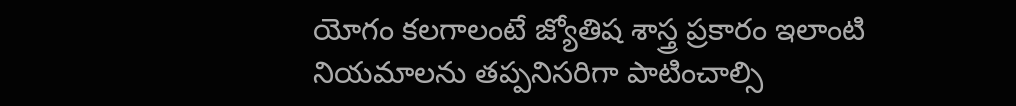యోగం కలగాలంటే జ్యోతిష శాస్త్ర ప్రకారం ఇలాంటి నియమాలను తప్పనిసరిగా పాటించాల్సి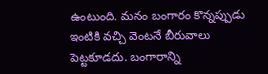ఉంటుంది. మనం బంగారం కొన్నప్పుడు ఇంటికి వచ్చి వెంటనే బీరువాలు పెట్టకూడదు. బంగారాన్ని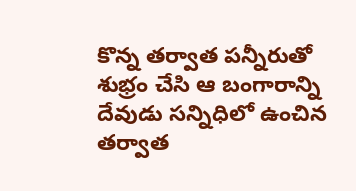కొన్న తర్వాత పన్నీరుతో శుభ్రం చేసి ఆ బంగారాన్ని దేవుడు సన్నిధిలో ఉంచిన తర్వాత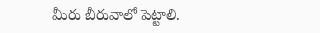మీరు బీరువాలో పెట్టాలి.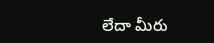లేదా మీరు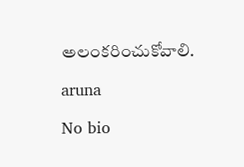అలంకరించుకోవాలి.

aruna

No bio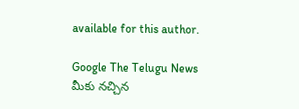available for this author.

Google The Telugu News మీకు నచ్చిన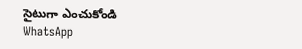సైటుగా ఎంచుకోండి
WhatsApp